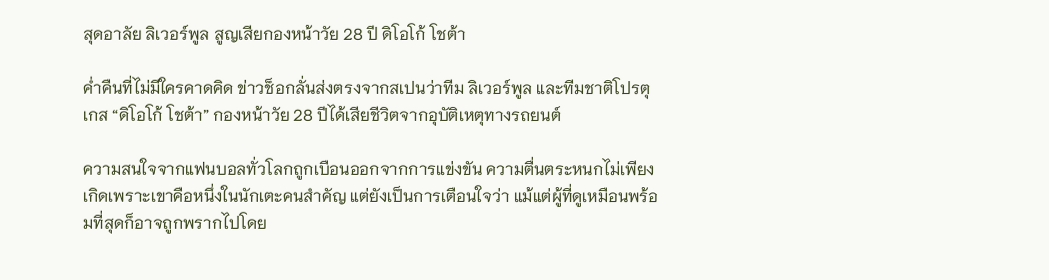สุดอาลัย ลิเวอร์พูล สูญเสียกองหน้าวัย 28 ปี ดิโอโก้ โชต้า

ค่ำคืนที่ไม่มีใครคาดคิด ข่าวช็อกลั่นส่งตรงจากสเปนว่าทีม ลิเวอร์พูล และทีมชาติโปรตุเกส “ดิโอโก้ โชต้า” กองหน้าวัย 28 ปีได้เสียชีวิตจากอุบัติเหตุทางรถยนต์

ความสนใจจากแฟนบอลทั่วโลกถูกเบือนออกจากการแข่งขัน ความตื่นตระหนกไม่เพียงเกิดเพราะเขาคือหนึ่งในนักเตะคนสำคัญ แต่ยังเป็นการเตือนใจว่า แม้แต่ผู้ที่ดูเหมือนพร้อมที่สุดก็อาจถูกพรากไปโดย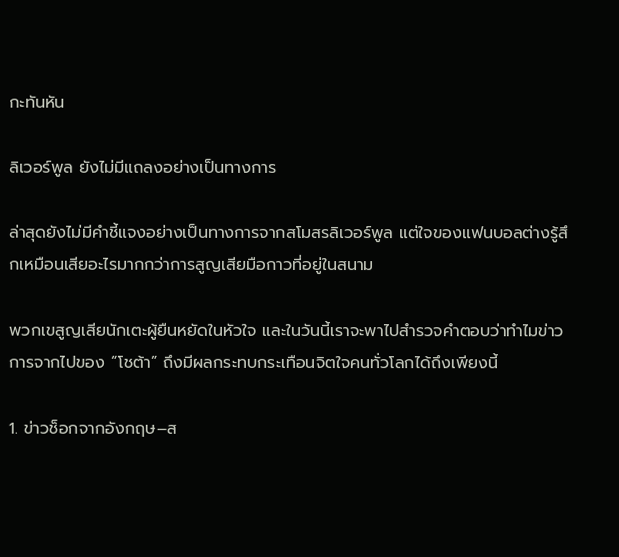กะทันหัน

ลิเวอร์พูล ยังไม่มีแถลงอย่างเป็นทางการ

ล่าสุดยังไม่มีคำชี้แจงอย่างเป็นทางการจากสโมสรลิเวอร์พูล แต่ใจของแฟนบอลต่างรู้สึกเหมือนเสียอะไรมากกว่าการสูญเสียมือกาวที่อยู่ในสนาม

พวกเขสูญเสียนักเตะผู้ยืนหยัดในหัวใจ และในวันนี้เราจะพาไปสำรวจคำตอบว่าทำไมข่าวการจากไปของ “โชต้า” ถึงมีผลกระทบกระเทือนจิตใจคนทั่วโลกได้ถึงเพียงนี้

1. ข่าวช็อกจากอังกฤษ–ส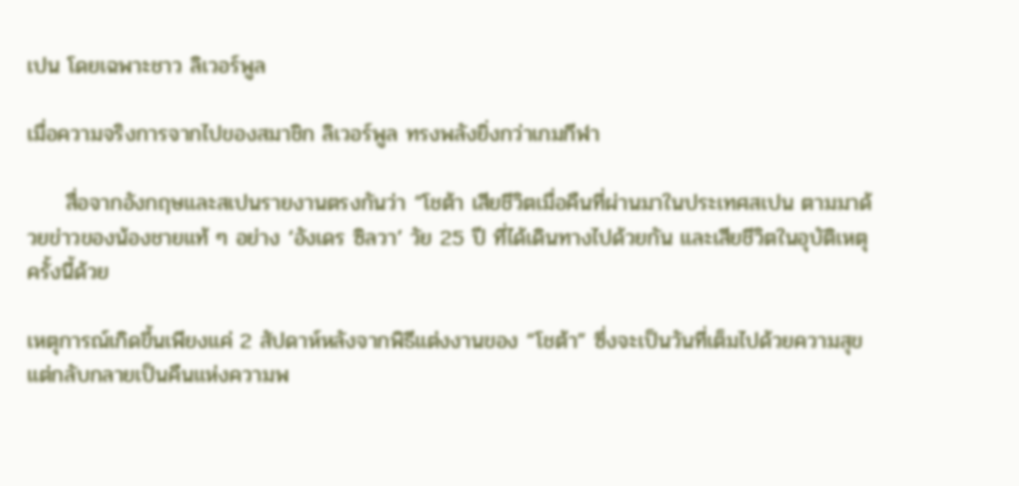เปน โดยเฉพาะชาว ลิเวอร์พูล

เมื่อความจริงการจากไปของสมาชิก ลิเวอร์พูล ทรงพลังยิ่งกว่าเกมกีฬา

     สื่อจากอังกฤษและสเปนรายงานตรงกันว่า “โชต้า เสียชีวิตเมื่อคืนที่ผ่านมาในประเทศสเปน ตามมาด้วยข่าวของน้องชายแท้ ๆ อย่าง ‘อังเดร ซิลวา’ วัย 25 ปี ที่ได้เดินทางไปด้วยกัน และเสียชีวิตในอุบัติเหตุครั้งนี้ด้วย

เหตุการณ์เกิดขึ้นเพียงแค่ 2 สัปดาห์หลังจากพิธีแต่งงานของ “โชต้า” ซึ่งจะเป็นวันที่เต็มไปด้วยความสุข แต่กลับกลายเป็นคืนแห่งความพ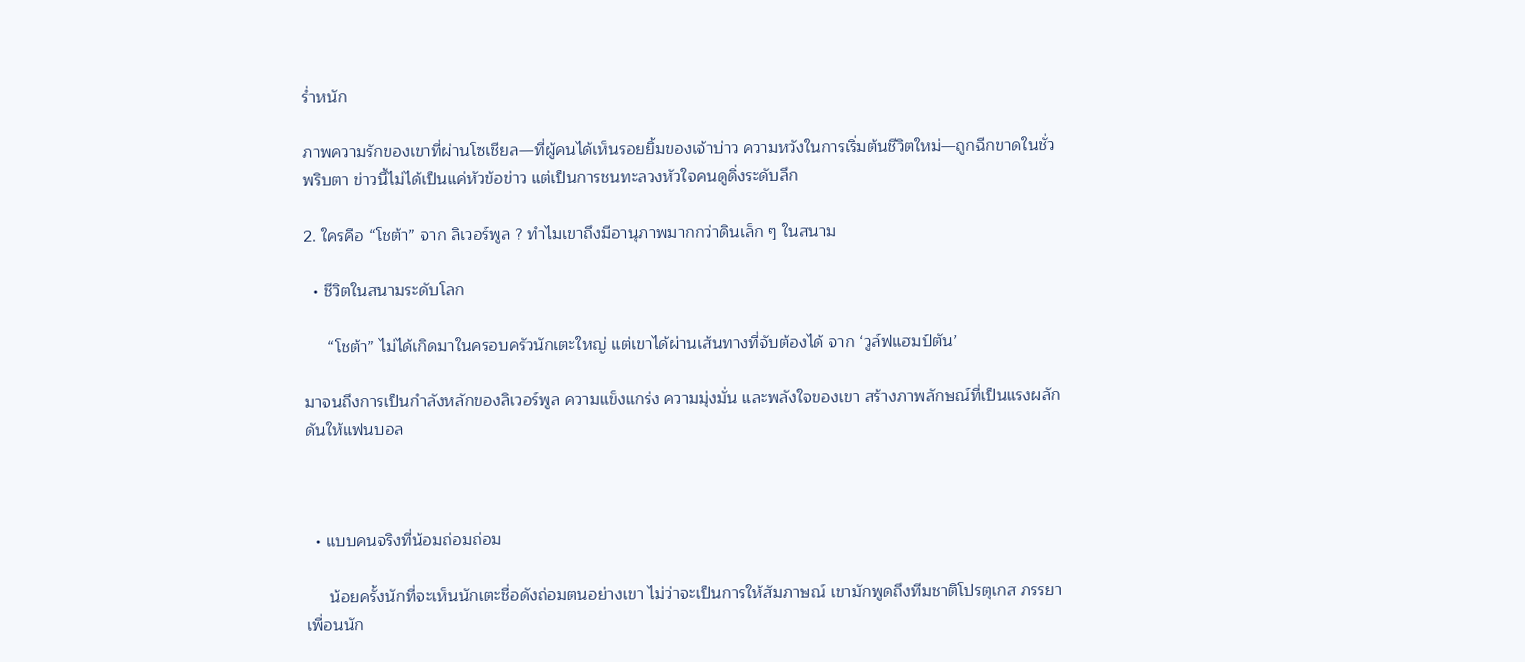ร่ำหนัก

ภาพความรักของเขาที่ผ่านโซเชียล—ที่ผู้คนได้เห็นรอยยิ้มของเจ้าบ่าว ความหวังในการเริ่มต้นชีวิตใหม่—ถูกฉีกขาดในชั่วพริบตา ข่าวนี้ไม่ได้เป็นแค่หัวข้อข่าว แต่เป็นการชนทะลวงหัวใจคนดูดิ่งระดับลึก

2. ใครคือ “โชต้า” จาก ลิเวอร์พูล ? ทำไมเขาถึงมีอานุภาพมากกว่าดินเล็ก ๆ ในสนาม

  • ชีวิตในสนามระดับโลก

     “โชต้า” ไม่ได้เกิดมาในครอบครัวนักเตะใหญ่ แต่เขาได้ผ่านเส้นทางที่จับต้องได้ จาก ‘วูล์ฟแฮมป์ตัน’

มาจนถึงการเป็นกำลังหลักของลิเวอร์พูล ความแข็งแกร่ง ความมุ่งมั่น และพลังใจของเขา สร้างภาพลักษณ์ที่เป็นแรงผลักดันให้แฟนบอล



  • แบบคนจริงที่น้อมถ่อมถ่อม

     น้อยครั้งนักที่จะเห็นนักเตะชื่อดังถ่อมตนอย่างเขา ไม่ว่าจะเป็นการให้สัมภาษณ์ เขามักพูดถึงทีมชาติโปรตุเกส ภรรยา เพื่อนนัก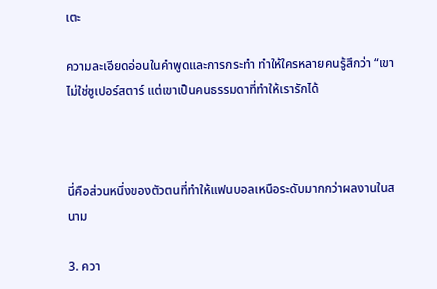เตะ

ความละเอียดอ่อนในคำพูดและการกระทำ ทำให้ใครหลายคนรู้สึกว่า “เขาไม่ใช่ซูเปอร์สตาร์ แต่เขาเป็นคนธรรมดาที่ทำให้เรารักได้



นี่คือส่วนหนึ่งของตัวตนที่ทำให้แฟนบอลเหนือระดับมากกว่าผลงานในสนาม

3. ควา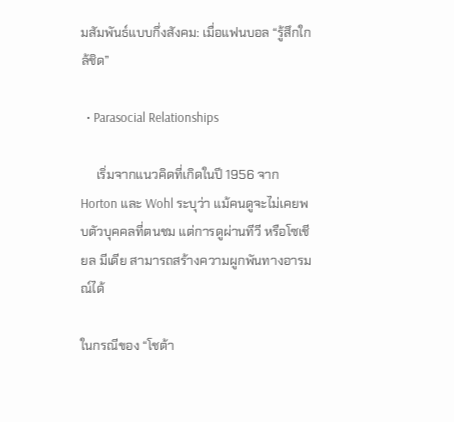มสัมพันธ์แบบกึ่งสังคม: เมื่อแฟนบอล “รู้สึกใกล้ชิด”

  • Parasocial Relationships

     เริ่มจากแนวคิดที่เกิดในปี 1956 จาก Horton และ Wohl ระบุว่า แม้คนดูจะไม่เคยพบตัวบุคคลที่ตนชม แต่การดูผ่านทีวี หรือโซเชียล มีเดีย สามารถสร้างความผูกพันทางอารมณ์ได้

ในกรณีของ “โชต้า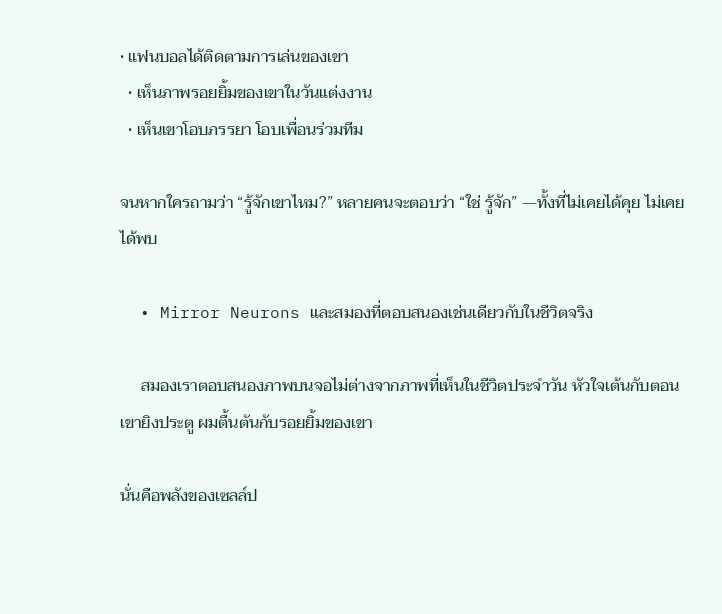• แฟนบอลได้ติดตามการเล่นของเขา
  • เห็นภาพรอยยิ้มของเขาในวันแต่งงาน
  • เห็นเขาโอบภรรยา โอบเพื่อนร่วมทีม

จนหากใครถามว่า “รู้จักเขาไหม?” หลายคนจะตอบว่า “ใช่ รู้จัก” —ทั้งที่ไม่เคยได้คุย ไม่เคยได้พบ

  • Mirror Neurons และสมองที่ตอบสนองเช่นเดียวกับในชีวิตจริง

     สมองเราตอบสนองภาพบนจอไม่ต่างจากภาพที่เห็นในชีวิตประจำวัน หัวใจเต้นกับตอนเขายิงประตู ผมตื้นตันกับรอยยิ้มของเขา

นั่นคือพลังของเซลล์ป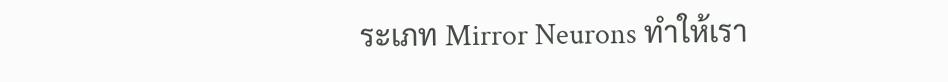ระเภท Mirror Neurons ทำให้เรา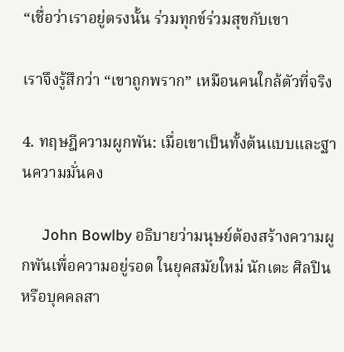“เชื่อว่าเราอยู่ตรงนั้น ร่วมทุกข์ร่วมสุขกับเขา

เราจึงรู้สึกว่า “เขาถูกพราก” เหมือนคนใกล้ตัวที่จริง

4. ทฤษฎีความผูกพัน: เมื่อเขาเป็นทั้งต้นแบบและฐานความมั่นคง

     John Bowlby อธิบายว่ามนุษย์ต้องสร้างความผูกพันเพื่อความอยู่รอด ในยุคสมัยใหม่ นักเตะ ศิลปิน หรือบุคคลสา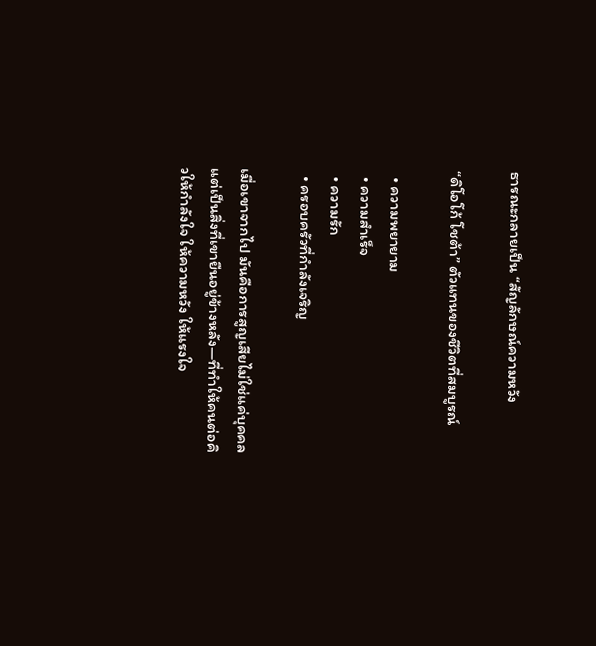ธารณะกลายเป็น “สัญลักษณ์ความหวัง

“ดิโอโก้ โชต้า” ตัวแทนของชีวิตที่สมบูรณ์

  • ความพยายาม
  • ความสำเร็จ
  • ความรัก
  • ครอบครัวที่กำลังเจริญ

เมื่อเขาจากไป มันคือการสูญเสียไม่ใช่แค่บุคคล แต่เป็นสิ่งที่เขายืนอยู่ข้างหลัง—ที่ทำให้คนต่อคิวให้กำลังใจ ให้ความหวัง ให้แรงใจ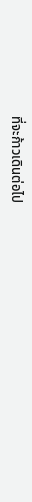ที่จะก้าวเดินต่อไป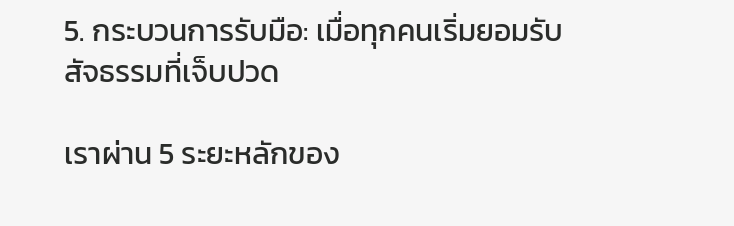5. กระบวนการรับมือ: เมื่อทุกคนเริ่มยอมรับสัจธรรมที่เจ็บปวด

เราผ่าน 5 ระยะหลักของ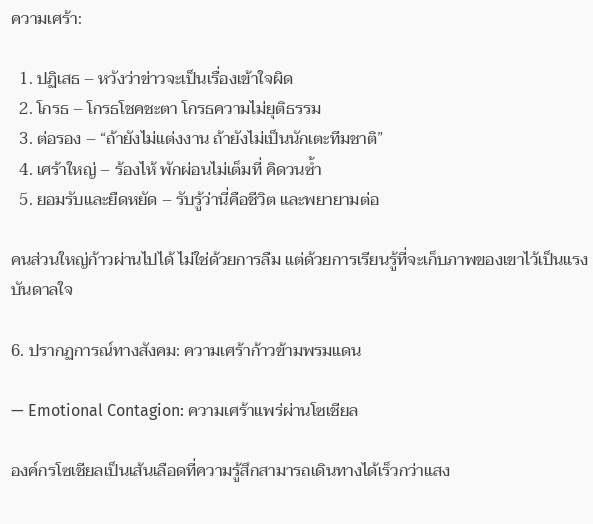ความเศร้า:

  1. ปฏิเสธ – หวังว่าข่าวจะเป็นเรื่องเข้าใจผิด
  2. โกรธ – โกรธโชคชะตา โกรธความไม่ยุติธรรม
  3. ต่อรอง – “ถ้ายังไม่แต่งงาน ถ้ายังไม่เป็นนักเตะทีมชาติ”
  4. เศร้าใหญ่ – ร้องไห้ พักผ่อนไม่เต็มที่ คิดวนซ้ำ
  5. ยอมรับและยืดหยัด – รับรู้ว่านี่คือชีวิต และพยายามต่อ

คนส่วนใหญ่ก้าวผ่านไปได้ ไม่ใช่ด้วยการลืม แต่ด้วยการเรียนรู้ที่จะเก็บภาพของเขาไว้เป็นแรงบันดาลใจ

6. ปรากฏการณ์ทางสังคม: ความเศร้าก้าวข้ามพรมแดน

— Emotional Contagion: ความเศร้าแพร่ผ่านโซเชียล

องค์กรโซเชียลเป็นเส้นเลือดที่ความรู้สึกสามารถเดินทางได้เร็วกว่าแสง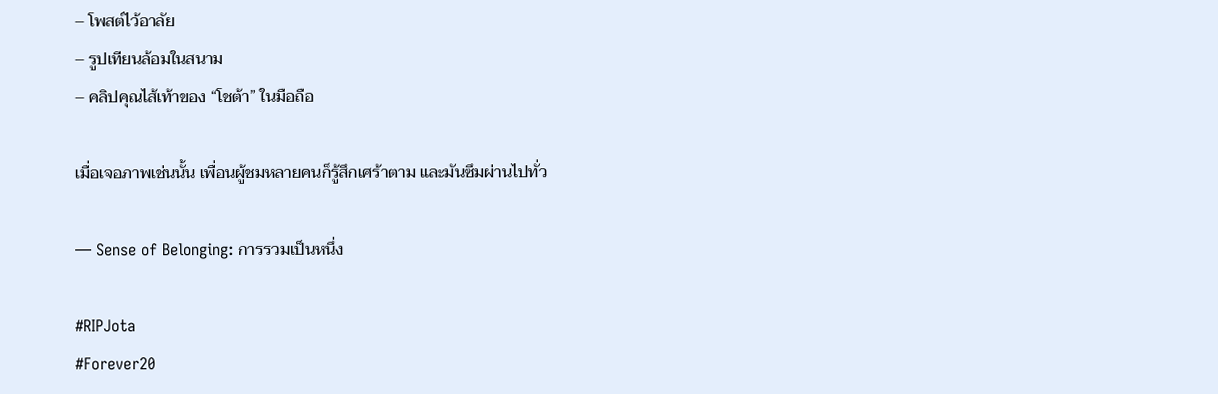– โพสต์ไว้อาลัย
– รูปเทียนล้อมในสนาม
– คลิปคุณไส้เท้าของ “โชต้า” ในมือถือ

เมื่อเจอภาพเช่นนั้น เพื่อนผู้ชมหลายคนก็รู้สึกเศร้าตาม และมันซึมผ่านไปทั่ว

— Sense of Belonging: การรวมเป็นหนึ่ง

#RIPJota
#Forever20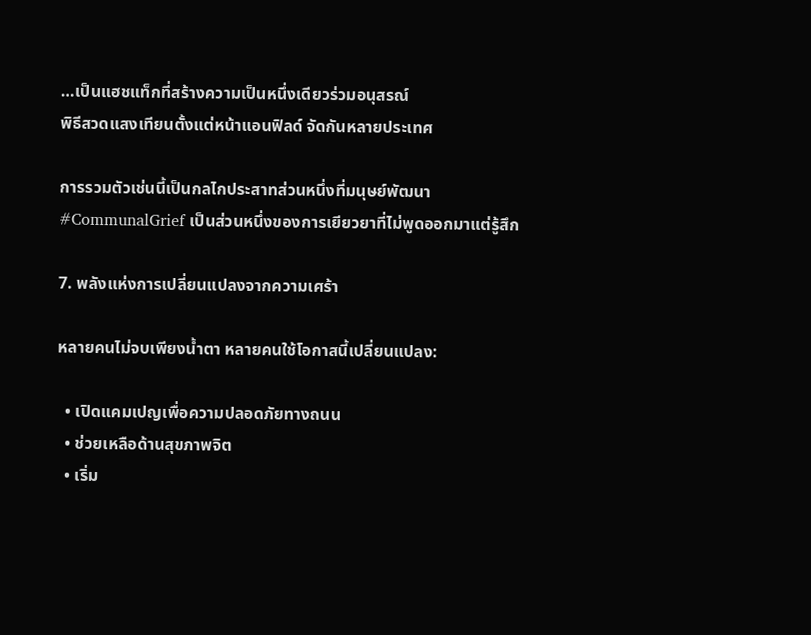…เป็นแฮชแท็กที่สร้างความเป็นหนึ่งเดียวร่วมอนุสรณ์
พิธีสวดแสงเทียนตั้งแต่หน้าแอนฟิลด์ จัดกันหลายประเทศ

การรวมตัวเช่นนี้เป็นกลไกประสาทส่วนหนึ่งที่มนุษย์พัฒนา
#CommunalGrief เป็นส่วนหนึ่งของการเยียวยาที่ไม่พูดออกมาแต่รู้สึก

7. พลังแห่งการเปลี่ยนแปลงจากความเศร้า

หลายคนไม่จบเพียงน้ำตา หลายคนใช้โอกาสนี้เปลี่ยนแปลง:

  • เปิดแคมเปญเพื่อความปลอดภัยทางถนน
  • ช่วยเหลือด้านสุขภาพจิต
  • เริ่ม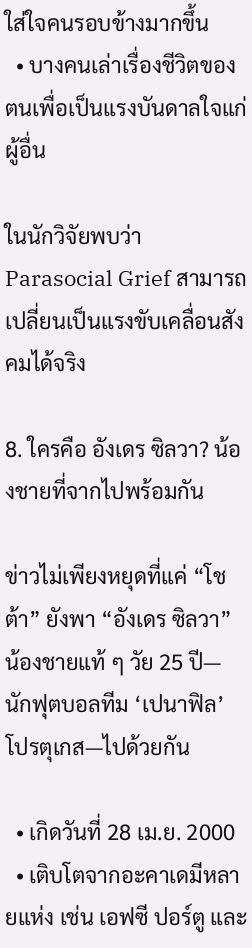ใส่ใจคนรอบข้างมากขึ้น
  • บางคนเล่าเรื่องชีวิตของตนเพื่อเป็นแรงบันดาลใจแก่ผู้อื่น

ในนักวิจัยพบว่า Parasocial Grief สามารถเปลี่ยนเป็นแรงขับเคลื่อนสังคมได้จริง

8. ใครคือ อังเดร ซิลวา? น้องชายที่จากไปพร้อมกัน

ข่าวไม่เพียงหยุดที่แค่ “โชต้า” ยังพา “อังเดร ซิลวา” น้องชายแท้ ๆ วัย 25 ปี—นักฟุตบอลทีม ‘เปนาฟิล’ โปรตุเกส—ไปด้วยกัน

  • เกิดวันที่ 28 เม.ย. 2000
  • เติบโตจากอะคาเดมีหลายแห่ง เช่น เอฟซี ปอร์ตู และ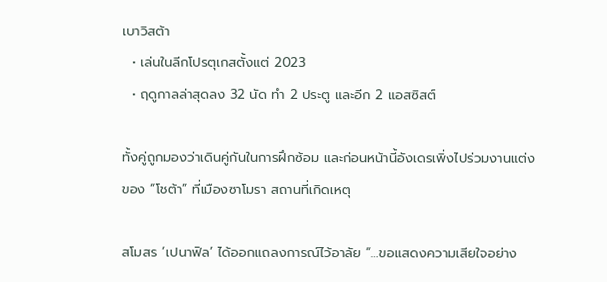เบาวิสต้า
  • เล่นในลีกโปรตุเกสตั้งแต่ 2023
  • ฤดูกาลล่าสุดลง 32 นัด ทำ 2 ประตู และอีก 2 แอสซิสต์

ทั้งคู่ถูกมองว่าเดินคู่กันในการฝึกซ้อม และก่อนหน้านี้อังเดรเพิ่งไปร่วมงานแต่งของ “โชต้า” ที่เมืองซาโมรา สถานที่เกิดเหตุ

สโมสร ‘เปนาฟิล’ ได้ออกแถลงการณ์ไว้อาลัย “…ขอแสดงความเสียใจอย่าง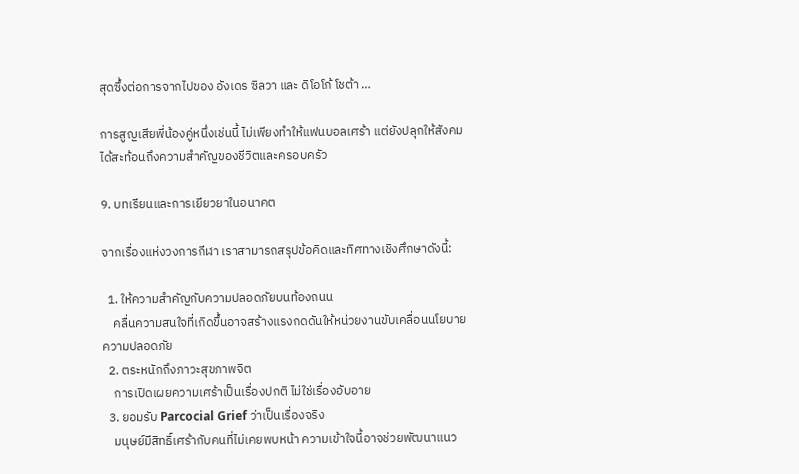สุดซึ้งต่อการจากไปของ อังเดร ซิลวา และ ดิโอโก้ โชต้า …

การสูญเสียพี่น้องคู่หนึ่งเช่นนี้ ไม่เพียงทำให้แฟนบอลเศร้า แต่ยังปลุกให้สังคมได้สะท้อนถึงความสำคัญของชีวิตและครอบครัว

9. บทเรียนและการเยียวยาในอนาคต

จากเรื่องแห่งวงการกีฬา เราสามารถสรุปข้อคิดและทิศทางเชิงศึกษาดังนี้:

  1. ให้ความสำคัญกับความปลอดภัยบนท้องถนน
    คลื่นความสนใจที่เกิดขึ้นอาจสร้างแรงกดดันให้หน่วยงานขับเคลื่อนนโยบายความปลอดภัย
  2. ตระหนักถึงภาวะสุขภาพจิต
    การเปิดเผยความเศร้าเป็นเรื่องปกติ ไม่ใช่เรื่องอับอาย
  3. ยอมรับ Parcocial Grief ว่าเป็นเรื่องจริง
    มนุษย์มีสิทธิ์เศร้ากับคนที่ไม่เคยพบหน้า ความเข้าใจนี้อาจช่วยพัฒนาแนว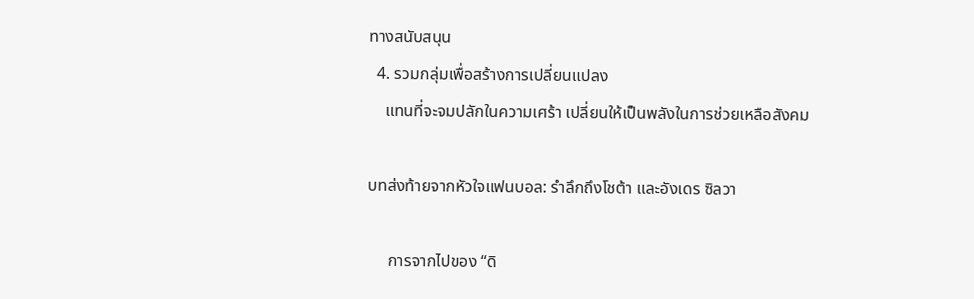ทางสนับสนุน
  4. รวมกลุ่มเพื่อสร้างการเปลี่ยนแปลง
    แทนที่จะจมปลักในความเศร้า เปลี่ยนให้เป็นพลังในการช่วยเหลือสังคม

บทส่งท้ายจากหัวใจแฟนบอล: รำลึกถึงโชต้า และอังเดร ซิลวา

     การจากไปของ “ดิ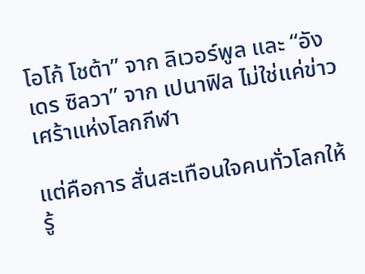โอโก้ โชต้า” จาก ลิเวอร์พูล และ “อังเดร ซิลวา” จาก เปนาฟิล ไม่ใช่แค่ข่าวเศร้าแห่งโลกกีฬา

แต่คือการ สั่นสะเทือนใจคนทั่วโลกให้รู้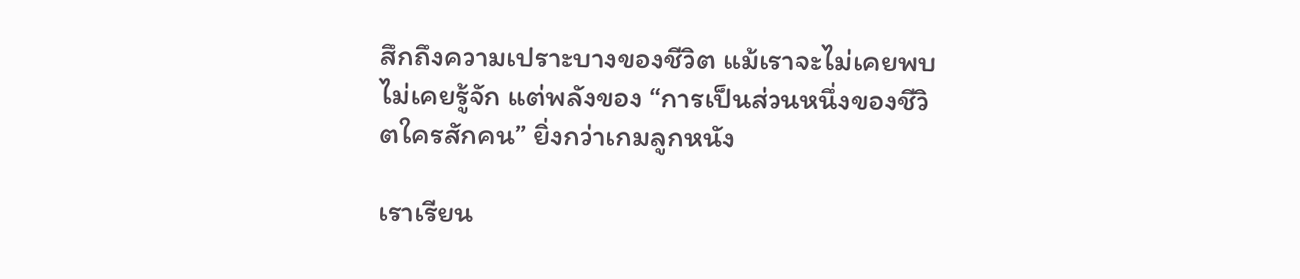สึกถึงความเปราะบางของชีวิต แม้เราจะไม่เคยพบไม่เคยรู้จัก แต่พลังของ “การเป็นส่วนหนึ่งของชีวิตใครสักคน” ยิ่งกว่าเกมลูกหนัง

เราเรียน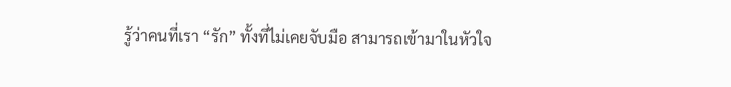รู้ว่าคนที่เรา “รัก” ทั้งที่ไม่เคยจับมือ สามารถเข้ามาในหัวใจ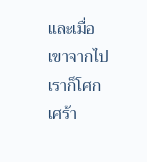และเมื่อเขาจากไป เราก็โศกเศร้า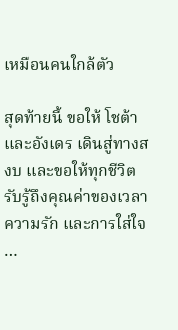เหมือนคนใกล้ตัว

สุดท้ายนี้ ขอให้ โชต้า และอังเดร เดินสู่ทางสงบ และขอให้ทุกชีวิตรับรู้ถึงคุณค่าของเวลา ความรัก และการใส่ใจ
…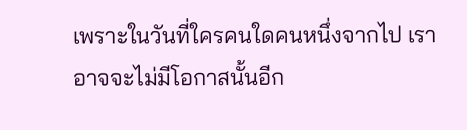เพราะในวันที่ใครคนใดคนหนึ่งจากไป เราอาจจะไม่มีโอกาสนั้นอีก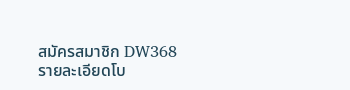สมัครสมาชิก DW368           รายละเอียดโบ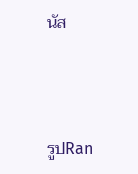นัส



รูปRan